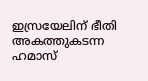ഇസ്രയേലിന് ഭീതി അകത്തുകടന്ന ഹമാസ്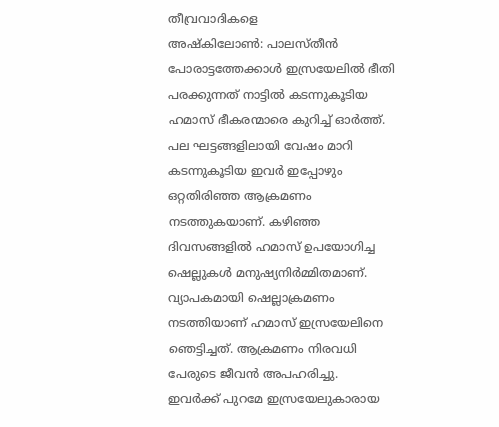തീവ്രവാദികളെ
അഷ്കിലോൺ: പാലസ്തീൻ പോരാട്ടത്തേക്കാൾ ഇസ്രയേലിൽ ഭീതി പരക്കുന്നത് നാട്ടിൽ കടന്നുകൂടിയ ഹമാസ് ഭീകരന്മാരെ കുറിച്ച് ഓർത്ത്. പല ഘട്ടങ്ങളിലായി വേഷം മാറി കടന്നുകൂടിയ ഇവർ ഇപ്പോഴും ഒറ്റതിരിഞ്ഞ ആക്രമണം നടത്തുകയാണ്. കഴിഞ്ഞ ദിവസങ്ങളിൽ ഹമാസ് ഉപയോഗിച്ച ഷെല്ലുകൾ മനുഷ്യനിർമ്മിതമാണ്. വ്യാപകമായി ഷെല്ലാക്രമണം നടത്തിയാണ് ഹമാസ് ഇസ്രയേലിനെ ഞെട്ടിച്ചത്. ആക്രമണം നിരവധി പേരുടെ ജീവൻ അപഹരിച്ചു.
ഇവർക്ക് പുറമേ ഇസ്രയേലുകാരായ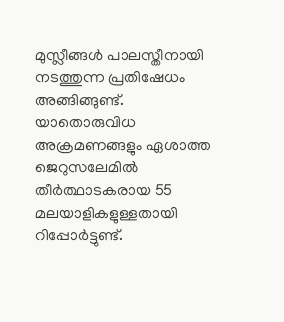മുസ്ലീങ്ങൾ പാലസ്തീനായി നടത്തുന്ന പ്രതിഷേധം അങ്ങിങ്ങുണ്ട്.
യാതൊരുവിധ അക്രമണങ്ങളും ഏശാത്ത ജെറുസലേമിൽ തീർത്ഥാടകരായ 55 മലയാളികളുള്ളതായി റിപ്പോർട്ടുണ്ട്.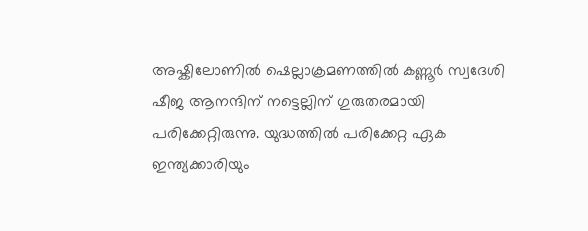അഷ്കിലോണിൽ ഷെല്ലാക്രമണത്തിൽ കണ്ണൂർ സ്വദേശി ഷീജ ആനന്ദിന് നട്ടെല്ലിന് ഗുരുതരമായി പരിക്കേറ്റിരുന്നു. യുദ്ധത്തിൽ പരിക്കേറ്റ ഏക ഇന്ത്യക്കാരിയും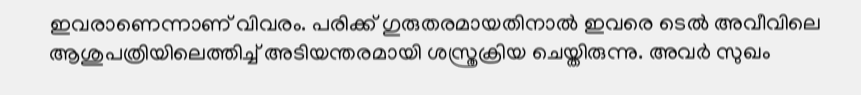ഇവരാണെന്നാണ് വിവരം. പരിക്ക് ഗുരുതരമായതിനാൽ ഇവരെ ടെൽ അവീവിലെ ആശുപത്രിയിലെത്തിച്ച് അടിയന്തരമായി ശസ്ത്രക്രിയ ചെയ്തിരുന്നു. അവർ സുഖം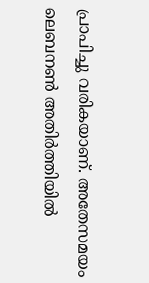പ്രാപിച്ചു വരികയാണ്. അതേസമയം ലെബനൺ അതിർത്തിയിൽ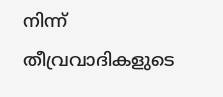നിന്ന് തീവ്രവാദികളുടെ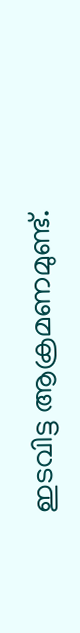ഇടവിട്ട ആക്രമണമുണ്ട്.